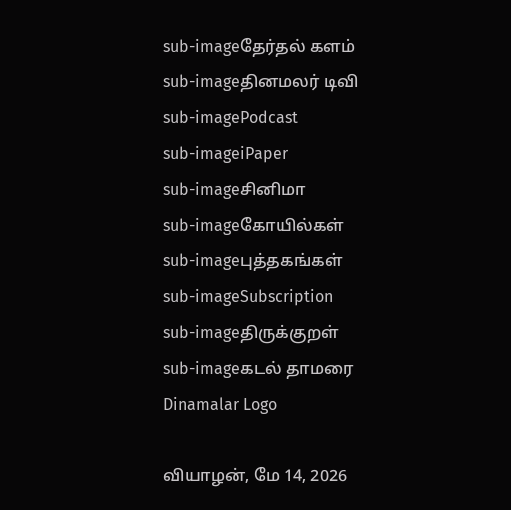sub-imageதேர்தல் களம்
sub-imageதினமலர் டிவி
sub-imagePodcast
sub-imageiPaper
sub-imageசினிமா
sub-imageகோயில்கள்
sub-imageபுத்தகங்கள்
sub-imageSubscription
sub-imageதிருக்குறள்
sub-imageகடல் தாமரை
Dinamalar Logo

வியாழன், மே 14, 2026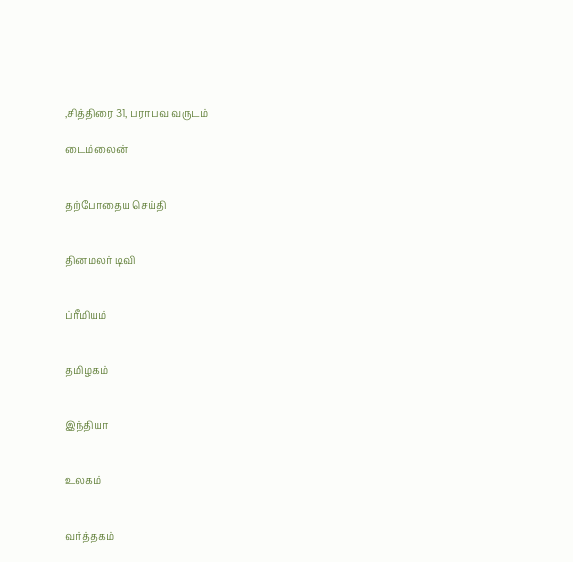,சித்திரை 31, பராபவ வருடம்

டைம்லைன்


தற்போதைய செய்தி


தினமலர் டிவி


ப்ரீமியம்


தமிழகம்


இந்தியா


உலகம்


வர்த்தகம்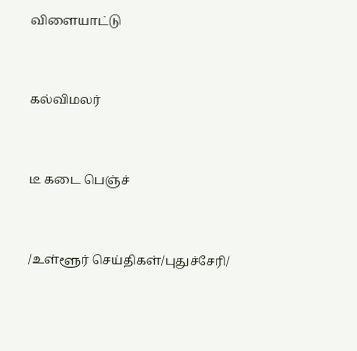விளையாட்டு


கல்விமலர்


டீ கடை பெஞ்ச்


/உள்ளூர் செய்திகள்/புதுச்சேரி/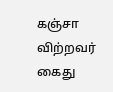கஞ்சா விற்றவர் கைது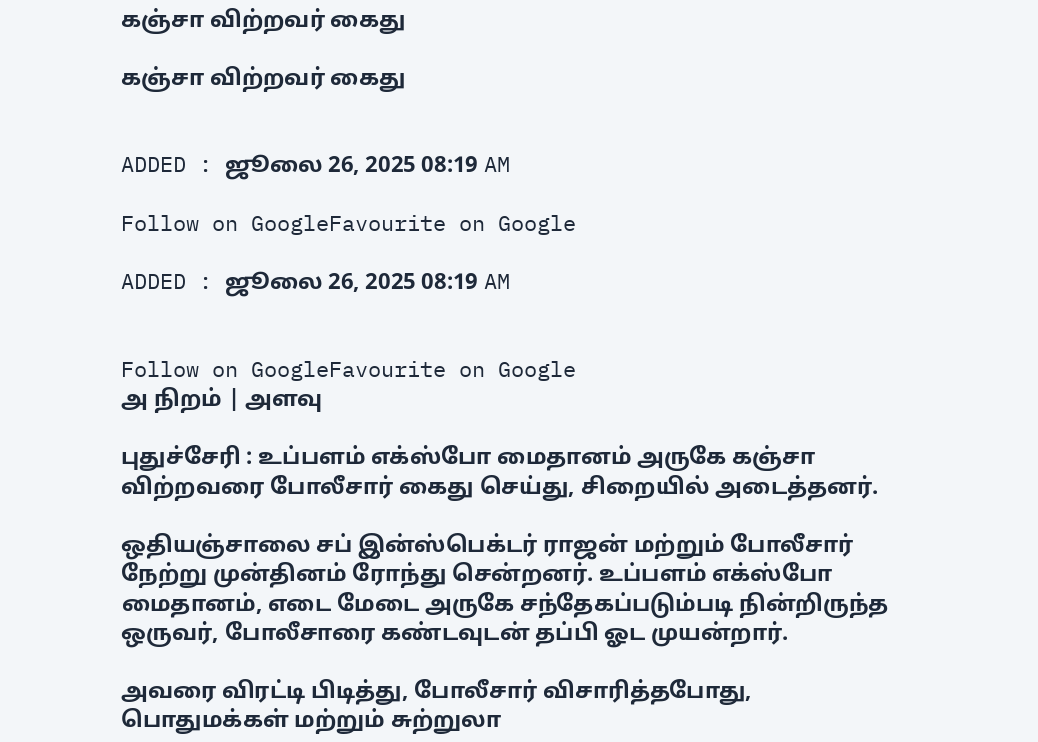கஞ்சா விற்றவர் கைது

கஞ்சா விற்றவர் கைது


ADDED : ஜூலை 26, 2025 08:19 AM

Follow on GoogleFavourite on Google

ADDED : ஜூலை 26, 2025 08:19 AM


Follow on GoogleFavourite on Google
அ நிறம் | அளவு

புதுச்சேரி : உப்பளம் எக்ஸ்போ மைதானம் அருகே கஞ்சா விற்றவரை போலீசார் கைது செய்து, சிறையில் அடைத்தனர்.

ஒதியஞ்சாலை சப் இன்ஸ்பெக்டர் ராஜன் மற்றும் போலீசார் நேற்று முன்தினம் ரோந்து சென்றனர். உப்பளம் எக்ஸ்போ மைதானம், எடை மேடை அருகே சந்தேகப்படும்படி நின்றிருந்த ஒருவர், போலீசாரை கண்டவுடன் தப்பி ஓட முயன்றார்.

அவரை விரட்டி பிடித்து, போலீசார் விசாரித்தபோது, பொதுமக்கள் மற்றும் சுற்றுலா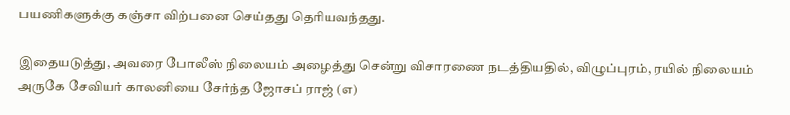பயணிகளுக்கு கஞ்சா விற்பனை செய்தது தெரியவந்தது.

இதையடுத்து, அவரை போலீஸ் நிலையம் அழைத்து சென்று விசாரணை நடத்தியதில், விழுப்புரம், ரயில் நிலையம் அருகே சேவியர் காலனியை சேர்ந்த ஜோசப் ராஜ் (எ)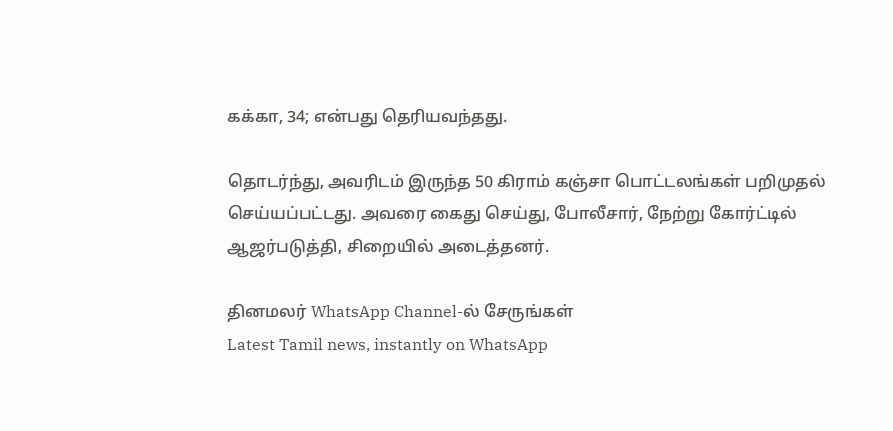கக்கா, 34; என்பது தெரியவந்தது.

தொடர்ந்து, அவரிடம் இருந்த 50 கிராம் கஞ்சா பொட்டலங்கள் பறிமுதல் செய்யப்பட்டது. அவரை கைது செய்து, போலீசார், நேற்று கோர்ட்டில் ஆஜர்படுத்தி, சிறையில் அடைத்தனர்.

தினமலர் WhatsApp Channel-ல் சேருங்கள்
Latest Tamil news, instantly on WhatsApp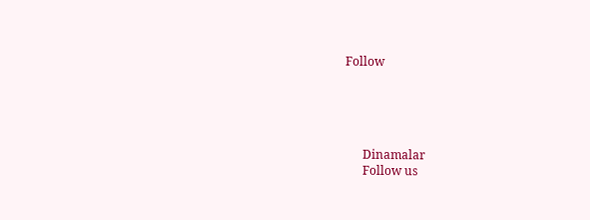Follow





      Dinamalar
      Follow us